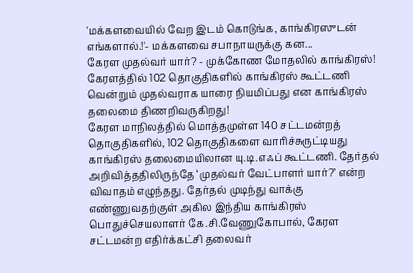'மக்களவையில் வேற இடம் கொடுங்க, காங்கிரஸுடன் எங்களால்.!'- மக்களவை சபாநாயருக்கு கன...
கேரள முதல்வர் யார்? - முக்கோண மோதலில் காங்கிரஸ்!
கேரளத்தில் 102 தொகுதிகளில் காங்கிரஸ் கூட்டணி வென்றும் முதல்வராக யாரை நியமிப்பது என காங்கிரஸ் தலைமை திணறிவருகிறது!
கேரள மாநிலத்தில் மொத்தமுள்ள 140 சட்டமன்றத் தொகுதிகளில், 102 தொகுதிகளை வாரிச்சுருட்டியது காங்கிரஸ் தலைமையிலான யு.டி.எஃப் கூட்டணி. தேர்தல் அறிவித்ததிலிருந்தே ‘முதல்வர் வேட்பாளர் யார்?’ என்ற விவாதம் எழுந்தது. தேர்தல் முடிந்து வாக்கு எண்ணுவதற்குள் அகில இந்திய காங்கிரஸ் பொதுச்செயலாளர் கே.சி.வேணுகோபால், கேரள சட்டமன்ற எதிர்க்கட்சி தலைவர்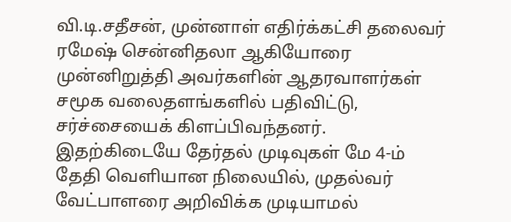வி.டி.சதீசன், முன்னாள் எதிர்க்கட்சி தலைவர் ரமேஷ் சென்னிதலா ஆகியோரை முன்னிறுத்தி அவர்களின் ஆதரவாளர்கள் சமூக வலைதளங்களில் பதிவிட்டு, சர்ச்சையைக் கிளப்பிவந்தனர். இதற்கிடையே தேர்தல் முடிவுகள் மே 4-ம் தேதி வெளியான நிலையில், முதல்வர் வேட்பாளரை அறிவிக்க முடியாமல்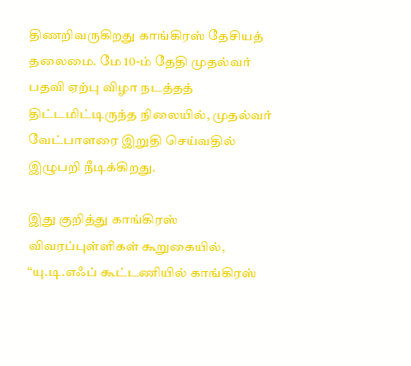திணறிவருகிறது காங்கிரஸ் தேசியத் தலைமை. மே 10-ம் தேதி முதல்வர் பதவி ஏற்பு விழா நடத்தத் திட்டமிட்டிருந்த நிலையில், முதல்வர் வேட்பாளரை இறுதி செய்வதில் இழுபறி நீடிக்கிறது.

இது குறித்து காங்கிரஸ் விவரப்புள்ளிகள் கூறுகையில், “யு.டி.எஃப் கூட்டணியில் காங்கிரஸ்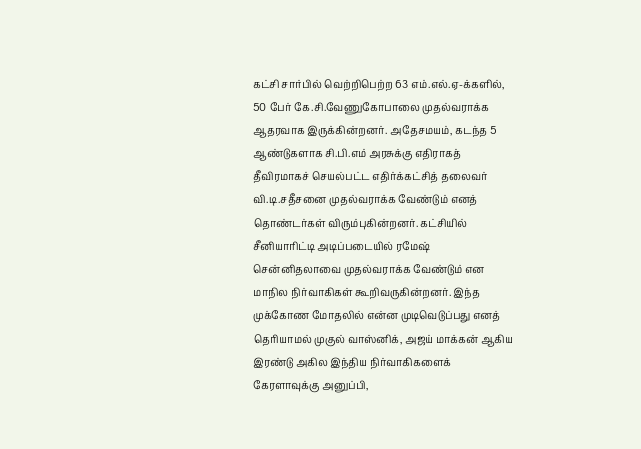கட்சி சார்பில் வெற்றிபெற்ற 63 எம்.எல்.ஏ-க்களில், 50 பேர் கே.சி.வேணுகோபாலை முதல்வராக்க ஆதரவாக இருக்கின்றனர். அதேசமயம், கடந்த 5 ஆண்டுகளாக சி.பி.எம் அரசுக்கு எதிராகத் தீவிரமாகச் செயல்பட்ட எதிர்க்கட்சித் தலைவர் வி.டி.சதீசனை முதல்வராக்க வேண்டும் எனத் தொண்டர்கள் விரும்புகின்றனர். கட்சியில் சீனியாரிட்டி அடிப்படையில் ரமேஷ் சென்னிதலாவை முதல்வராக்க வேண்டும் என மாநில நிர்வாகிகள் கூறிவருகின்றனர். இந்த முக்கோண மோதலில் என்ன முடிவெடுப்பது எனத் தெரியாமல் முகுல் வாஸ்னிக், அஜய் மாக்கன் ஆகிய இரண்டு அகில இந்திய நிர்வாகிகளைக் கேரளாவுக்கு அனுப்பி,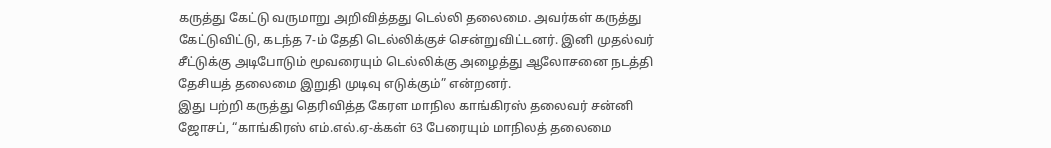கருத்து கேட்டு வருமாறு அறிவித்தது டெல்லி தலைமை. அவர்கள் கருத்து கேட்டுவிட்டு, கடந்த 7-ம் தேதி டெல்லிக்குச் சென்றுவிட்டனர். இனி முதல்வர் சீட்டுக்கு அடிபோடும் மூவரையும் டெல்லிக்கு அழைத்து ஆலோசனை நடத்தி தேசியத் தலைமை இறுதி முடிவு எடுக்கும்” என்றனர்.
இது பற்றி கருத்து தெரிவித்த கேரள மாநில காங்கிரஸ் தலைவர் சன்னி ஜோசப், “காங்கிரஸ் எம்.எல்.ஏ-க்கள் 63 பேரையும் மாநிலத் தலைமை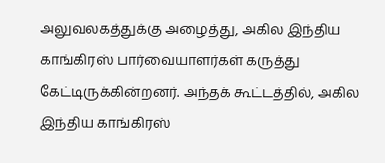அலுவலகத்துக்கு அழைத்து, அகில இந்திய காங்கிரஸ் பார்வையாளர்கள் கருத்து கேட்டிருக்கின்றனர். அந்தக் கூட்டத்தில், அகில இந்திய காங்கிரஸ்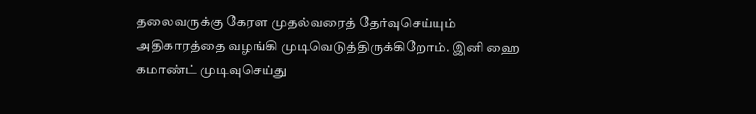தலைவருக்கு கேரள முதல்வரைத் தேர்வுசெய்யும் அதிகாரத்தை வழங்கி முடிவெடுத்திருக்கிறோம். இனி ஹை கமாண்ட் முடிவுசெய்து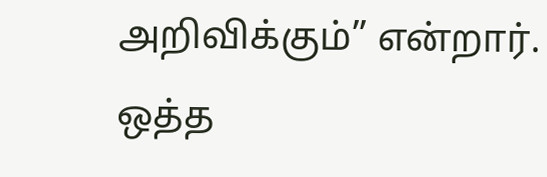அறிவிக்கும்” என்றார்.
ஒத்த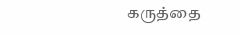கருத்தை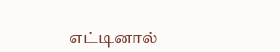எட்டினால்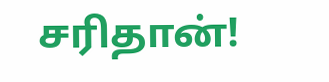சரிதான்!